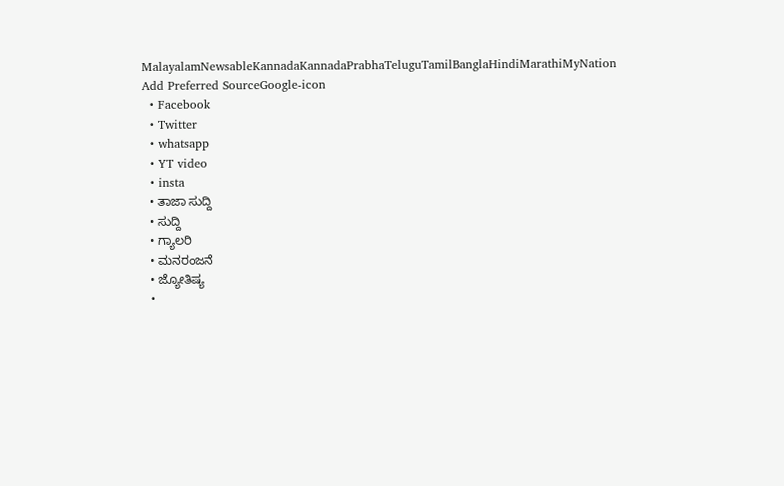MalayalamNewsableKannadaKannadaPrabhaTeluguTamilBanglaHindiMarathiMyNation
Add Preferred SourceGoogle-icon
  • Facebook
  • Twitter
  • whatsapp
  • YT video
  • insta
  • ತಾಜಾ ಸುದ್ದಿ
  • ಸುದ್ದಿ
  • ಗ್ಯಾಲರಿ
  • ಮನರಂಜನೆ
  • ಜ್ಯೋತಿಷ್ಯ
  •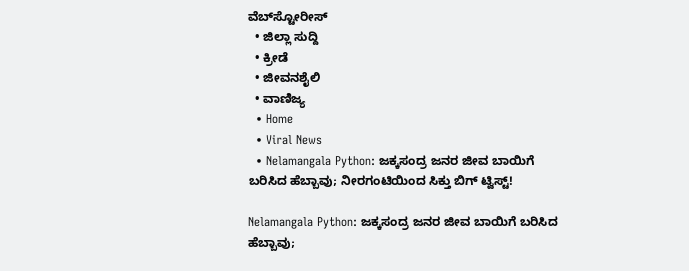ವೆಬ್‌ಸ್ಟೋರೀಸ್
  • ಜಿಲ್ಲಾ ಸುದ್ದಿ
  • ಕ್ರೀಡೆ
  • ಜೀವನಶೈಲಿ
  • ವಾಣಿಜ್ಯ
  • Home
  • Viral News
  • Nelamangala Python: ಜಕ್ಕಸಂದ್ರ ಜನರ ಜೀವ ಬಾಯಿಗೆ ಬರಿಸಿದ ಹೆಬ್ಬಾವು; ನೀರಗಂಟಿಯಿಂದ ಸಿಕ್ತು ಬಿಗ್ ಟ್ವಿಸ್ಟ್!

Nelamangala Python: ಜಕ್ಕಸಂದ್ರ ಜನರ ಜೀವ ಬಾಯಿಗೆ ಬರಿಸಿದ ಹೆಬ್ಬಾವು;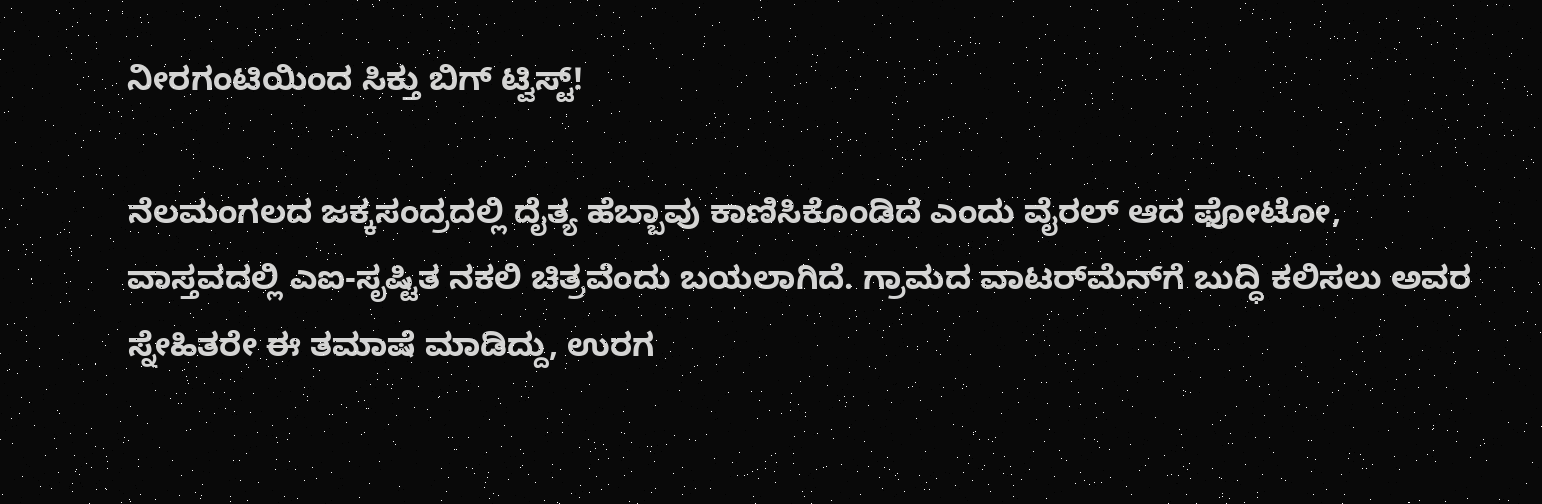ನೀರಗಂಟಿಯಿಂದ ಸಿಕ್ತು ಬಿಗ್ ಟ್ವಿಸ್ಟ್!

ನೆಲಮಂಗಲದ ಜಕ್ಕಸಂದ್ರದಲ್ಲಿ ದೈತ್ಯ ಹೆಬ್ಬಾವು ಕಾಣಿಸಿಕೊಂಡಿದೆ ಎಂದು ವೈರಲ್ ಆದ ಫೋಟೋ, ವಾಸ್ತವದಲ್ಲಿ ಎಐ-ಸೃಷ್ಟಿತ ನಕಲಿ ಚಿತ್ರವೆಂದು ಬಯಲಾಗಿದೆ. ಗ್ರಾಮದ ವಾಟರ್‌ಮೆನ್‌ಗೆ ಬುದ್ಧಿ ಕಲಿಸಲು ಅವರ ಸ್ನೇಹಿತರೇ ಈ ತಮಾಷೆ ಮಾಡಿದ್ದು, ಉರಗ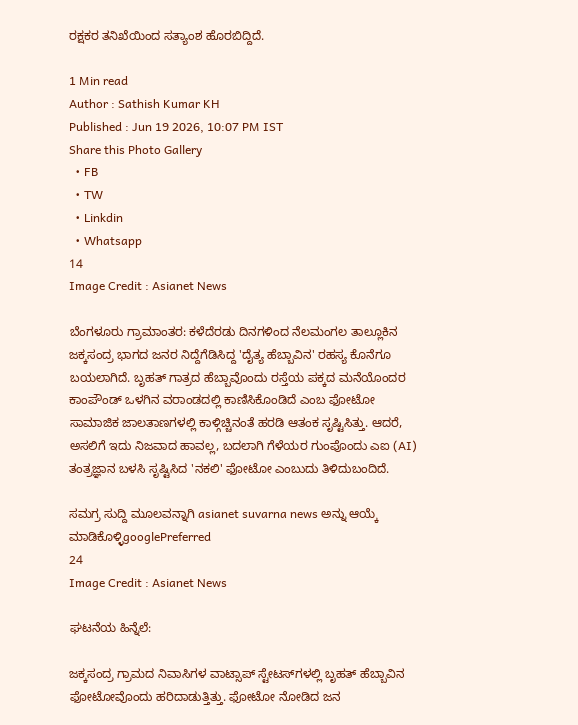ರಕ್ಷಕರ ತನಿಖೆಯಿಂದ ಸತ್ಯಾಂಶ ಹೊರಬಿದ್ದಿದೆ.

1 Min read
Author : Sathish Kumar KH
Published : Jun 19 2026, 10:07 PM IST
Share this Photo Gallery
  • FB
  • TW
  • Linkdin
  • Whatsapp
14
Image Credit : Asianet News

ಬೆಂಗಳೂರು ಗ್ರಾಮಾಂತರ: ಕಳೆದೆರಡು ದಿನಗಳಿಂದ ನೆಲಮಂಗಲ ತಾಲ್ಲೂಕಿನ ಜಕ್ಕಸಂದ್ರ ಭಾಗದ ಜನರ ನಿದ್ದೆಗೆಡಿಸಿದ್ದ 'ದೈತ್ಯ ಹೆಬ್ಬಾವಿನ' ರಹಸ್ಯ ಕೊನೆಗೂ ಬಯಲಾಗಿದೆ. ಬೃಹತ್ ಗಾತ್ರದ ಹೆಬ್ಬಾವೊಂದು ರಸ್ತೆಯ ಪಕ್ಕದ ಮನೆಯೊಂದರ ಕಾಂಪೌಂಡ್ ಒಳಗಿನ ವರಾಂಡದಲ್ಲಿ ಕಾಣಿಸಿಕೊಂಡಿದೆ ಎಂಬ ಫೋಟೋ ಸಾಮಾಜಿಕ ಜಾಲತಾಣಗಳಲ್ಲಿ ಕಾಳ್ಗಿಚ್ಚಿನಂತೆ ಹರಡಿ ಆತಂಕ ಸೃಷ್ಟಿಸಿತ್ತು. ಆದರೆ, ಅಸಲಿಗೆ ಇದು ನಿಜವಾದ ಹಾವಲ್ಲ, ಬದಲಾಗಿ ಗೆಳೆಯರ ಗುಂಪೊಂದು ಎಐ (AI) ತಂತ್ರಜ್ಞಾನ ಬಳಸಿ ಸೃಷ್ಟಿಸಿದ 'ನಕಲಿ' ಫೋಟೋ ಎಂಬುದು ತಿಳಿದುಬಂದಿದೆ.

ಸಮಗ್ರ ಸುದ್ದಿ ಮೂಲವನ್ನಾಗಿ asianet suvarna news ಅನ್ನು ಆಯ್ಕೆ ಮಾಡಿಕೊಳ್ಳಿgooglePreferred
24
Image Credit : Asianet News

ಘಟನೆಯ ಹಿನ್ನೆಲೆ:

ಜಕ್ಕಸಂದ್ರ ಗ್ರಾಮದ ನಿವಾಸಿಗಳ ವಾಟ್ಸಾಪ್ ಸ್ಟೇಟಸ್‌ಗಳಲ್ಲಿ ಬೃಹತ್ ಹೆಬ್ಬಾವಿನ ಫೋಟೋವೊಂದು ಹರಿದಾಡುತ್ತಿತ್ತು. ಫೋಟೋ ನೋಡಿದ ಜನ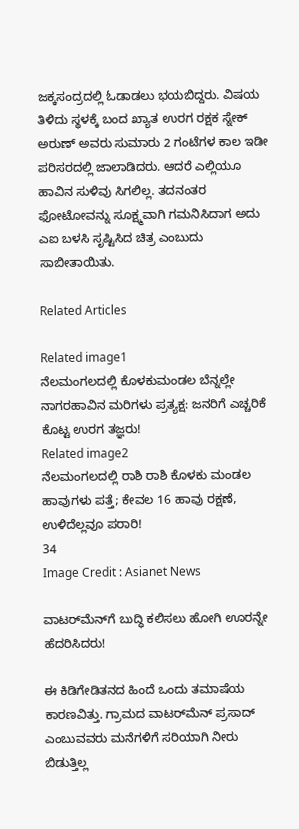ಜಕ್ಕಸಂದ್ರದಲ್ಲಿ ಓಡಾಡಲು ಭಯಬಿದ್ದರು. ವಿಷಯ ತಿಳಿದು ಸ್ಥಳಕ್ಕೆ ಬಂದ ಖ್ಯಾತ ಉರಗ ರಕ್ಷಕ ಸ್ನೇಕ್ ಅರುಣ್ ಅವರು ಸುಮಾರು 2 ಗಂಟೆಗಳ ಕಾಲ ಇಡೀ ಪರಿಸರದಲ್ಲಿ ಜಾಲಾಡಿದರು. ಆದರೆ ಎಲ್ಲಿಯೂ ಹಾವಿನ ಸುಳಿವು ಸಿಗಲಿಲ್ಲ. ತದನಂತರ ಫೋಟೋವನ್ನು ಸೂಕ್ಷ್ಮವಾಗಿ ಗಮನಿಸಿದಾಗ ಅದು ಎಐ ಬಳಸಿ ಸೃಷ್ಟಿಸಿದ ಚಿತ್ರ ಎಂಬುದು ಸಾಬೀತಾಯಿತು.

Related Articles

Related image1
ನೆಲಮಂಗಲದಲ್ಲಿ ಕೊಳಕುಮಂಡಲ ಬೆನ್ನಲ್ಲೇ ನಾಗರಹಾವಿನ ಮರಿಗಳು ಪ್ರತ್ಯಕ್ಷ: ಜನರಿಗೆ ಎಚ್ಚರಿಕೆ ಕೊಟ್ಟ ಉರಗ ತಜ್ಞರು!
Related image2
ನೆಲಮಂಗಲದಲ್ಲಿ ರಾಶಿ ರಾಶಿ ಕೊಳಕು ಮಂಡಲ ಹಾವುಗಳು ಪತ್ತೆ; ಕೇವಲ 16 ಹಾವು ರಕ್ಷಣೆ, ಉಳಿದೆಲ್ಲವೂ ಪರಾರಿ!
34
Image Credit : Asianet News

ವಾಟರ್‌ಮೆನ್‌ಗೆ ಬುದ್ಧಿ ಕಲಿಸಲು ಹೋಗಿ ಊರನ್ನೇ ಹೆದರಿಸಿದರು!

ಈ ಕಿಡಿಗೇಡಿತನದ ಹಿಂದೆ ಒಂದು ತಮಾಷೆಯ ಕಾರಣವಿತ್ತು. ಗ್ರಾಮದ ವಾಟರ್‌ಮೆನ್ ಪ್ರಸಾದ್ ಎಂಬುವವರು ಮನೆಗಳಿಗೆ ಸರಿಯಾಗಿ ನೀರು ಬಿಡುತ್ತಿಲ್ಲ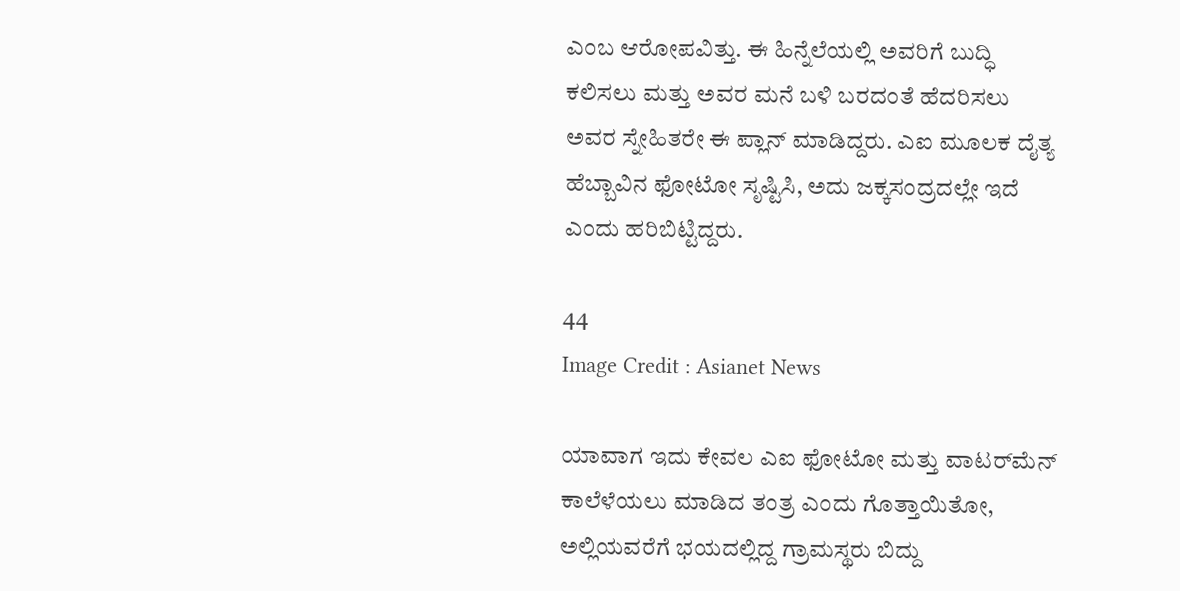ಎಂಬ ಆರೋಪವಿತ್ತು. ಈ ಹಿನ್ನೆಲೆಯಲ್ಲಿ ಅವರಿಗೆ ಬುದ್ಧಿ ಕಲಿಸಲು ಮತ್ತು ಅವರ ಮನೆ ಬಳಿ ಬರದಂತೆ ಹೆದರಿಸಲು ಅವರ ಸ್ನೇಹಿತರೇ ಈ ಪ್ಲಾನ್ ಮಾಡಿದ್ದರು. ಎಐ ಮೂಲಕ ದೈತ್ಯ ಹೆಬ್ಬಾವಿನ ಫೋಟೋ ಸೃಷ್ಟಿಸಿ, ಅದು ಜಕ್ಕಸಂದ್ರದಲ್ಲೇ ಇದೆ ಎಂದು ಹರಿಬಿಟ್ಟಿದ್ದರು.

44
Image Credit : Asianet News

ಯಾವಾಗ ಇದು ಕೇವಲ ಎಐ ಫೋಟೋ ಮತ್ತು ವಾಟರ್‌ಮೆನ್ ಕಾಲೆಳೆಯಲು ಮಾಡಿದ ತಂತ್ರ ಎಂದು ಗೊತ್ತಾಯಿತೋ, ಅಲ್ಲಿಯವರೆಗೆ ಭಯದಲ್ಲಿದ್ದ ಗ್ರಾಮಸ್ಥರು ಬಿದ್ದು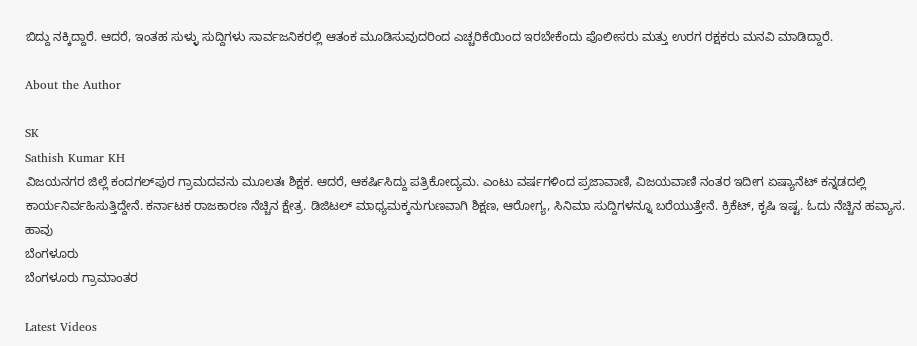ಬಿದ್ದು ನಕ್ಕಿದ್ದಾರೆ. ಆದರೆ, ಇಂತಹ ಸುಳ್ಳು ಸುದ್ದಿಗಳು ಸಾರ್ವಜನಿಕರಲ್ಲಿ ಆತಂಕ ಮೂಡಿಸುವುದರಿಂದ ಎಚ್ಚರಿಕೆಯಿಂದ ಇರಬೇಕೆಂದು ಪೊಲೀಸರು ಮತ್ತು ಉರಗ ರಕ್ಷಕರು ಮನವಿ ಮಾಡಿದ್ದಾರೆ.

About the Author

SK
Sathish Kumar KH
ವಿಜಯನಗರ ಜಿಲ್ಲೆ ಕಂದಗಲ್‌ಪುರ ಗ್ರಾಮದವನು ಮೂಲತಃ ಶಿಕ್ಷಕ. ಆದರೆ, ಆಕರ್ಷಿಸಿದ್ದು ಪತ್ರಿಕೋದ್ಯಮ. ಎಂಟು ವರ್ಷಗಳಿಂದ ಪ್ರಜಾವಾಣಿ, ವಿಜಯವಾಣಿ ನಂತರ ಇದೀಗ ಏಷ್ಯಾನೆಟ್ ಕನ್ನಡದಲ್ಲಿ ಕಾರ್ಯನಿರ್ವಹಿಸುತ್ತಿದ್ದೇನೆ. ಕರ್ನಾಟಕ ರಾಜಕಾರಣ ನೆಚ್ಚಿನ ಕ್ಷೇತ್ರ. ಡಿಜಿಟಲ್ ಮಾಧ್ಯಮಕ್ಕನುಗುಣವಾಗಿ ಶಿಕ್ಷಣ, ಆರೋಗ್ಯ, ಸಿನಿಮಾ ಸುದ್ದಿಗಳನ್ನೂ ಬರೆಯುತ್ತೇನೆ. ಕ್ರಿಕೆಟ್, ಕೃಷಿ ಇಷ್ಟ. ಓದು ನೆಚ್ಚಿನ ಹವ್ಯಾಸ.
ಹಾವು
ಬೆಂಗಳೂರು
ಬೆಂಗಳೂರು ಗ್ರಾಮಾಂತರ

Latest Videos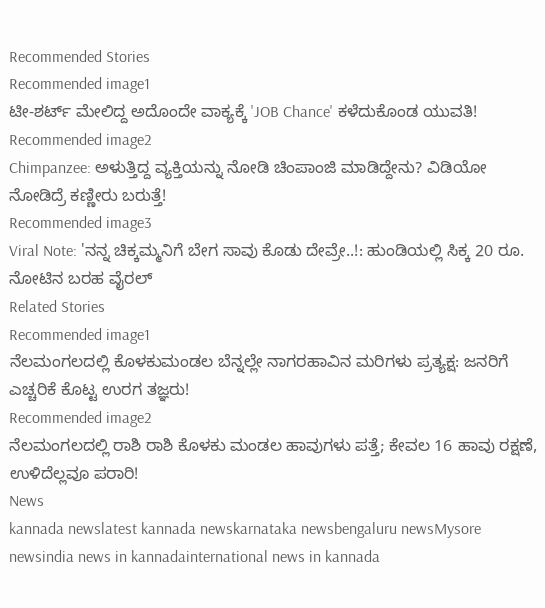Recommended Stories
Recommended image1
ಟೀ-ಶರ್ಟ್ ಮೇಲಿದ್ದ ಅದೊಂದೇ ವಾಕ್ಯಕ್ಕೆ 'JOB Chance' ಕಳೆದುಕೊಂಡ ಯುವತಿ!
Recommended image2
Chimpanzee: ಅಳುತ್ತಿದ್ದ ವ್ಯಕ್ತಿಯನ್ನು ನೋಡಿ ಚಿಂಪಾಂಜಿ ಮಾಡಿದ್ದೇನು? ವಿಡಿಯೋ ನೋಡಿದ್ರೆ ಕಣ್ಣೀರು ಬರುತ್ತೆ!
Recommended image3
Viral Note: 'ನನ್ನ ಚಿಕ್ಕಮ್ಮನಿಗೆ ಬೇಗ ಸಾವು ಕೊಡು ದೇವ್ರೇ..!: ಹುಂಡಿಯಲ್ಲಿ ಸಿಕ್ಕ 20 ರೂ. ನೋಟಿನ ಬರಹ ವೈರಲ್
Related Stories
Recommended image1
ನೆಲಮಂಗಲದಲ್ಲಿ ಕೊಳಕುಮಂಡಲ ಬೆನ್ನಲ್ಲೇ ನಾಗರಹಾವಿನ ಮರಿಗಳು ಪ್ರತ್ಯಕ್ಷ: ಜನರಿಗೆ ಎಚ್ಚರಿಕೆ ಕೊಟ್ಟ ಉರಗ ತಜ್ಞರು!
Recommended image2
ನೆಲಮಂಗಲದಲ್ಲಿ ರಾಶಿ ರಾಶಿ ಕೊಳಕು ಮಂಡಲ ಹಾವುಗಳು ಪತ್ತೆ; ಕೇವಲ 16 ಹಾವು ರಕ್ಷಣೆ, ಉಳಿದೆಲ್ಲವೂ ಪರಾರಿ!
News
kannada newslatest kannada newskarnataka newsbengaluru newsMysore newsindia news in kannadainternational news in kannada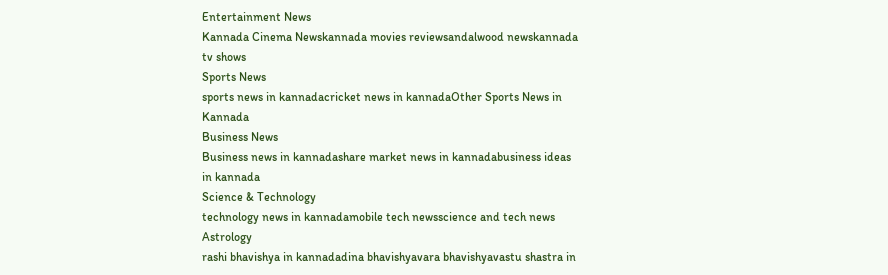Entertainment News
Kannada Cinema Newskannada movies reviewsandalwood newskannada tv shows
Sports News
sports news in kannadacricket news in kannadaOther Sports News in Kannada
Business News
Business news in kannadashare market news in kannadabusiness ideas in kannada
Science & Technology
technology news in kannadamobile tech newsscience and tech news
Astrology
rashi bhavishya in kannadadina bhavishyavara bhavishyavastu shastra in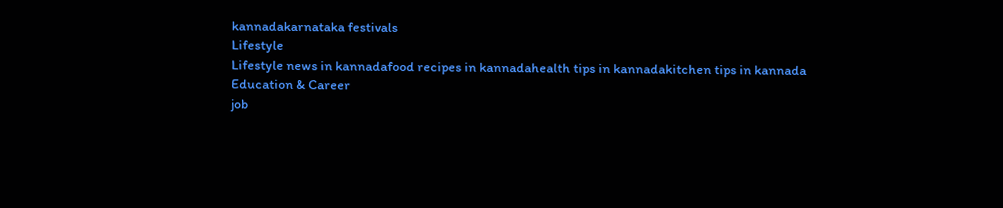kannadakarnataka festivals
Lifestyle
Lifestyle news in kannadafood recipes in kannadahealth tips in kannadakitchen tips in kannada
Education & Career
job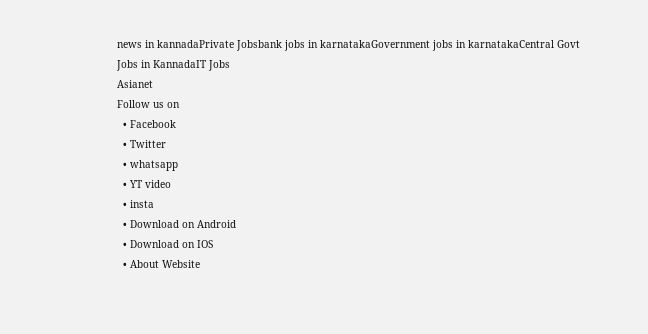news in kannadaPrivate Jobsbank jobs in karnatakaGovernment jobs in karnatakaCentral Govt Jobs in KannadaIT Jobs
Asianet
Follow us on
  • Facebook
  • Twitter
  • whatsapp
  • YT video
  • insta
  • Download on Android
  • Download on IOS
  • About Website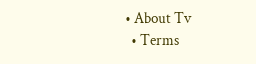• About Tv
  • Terms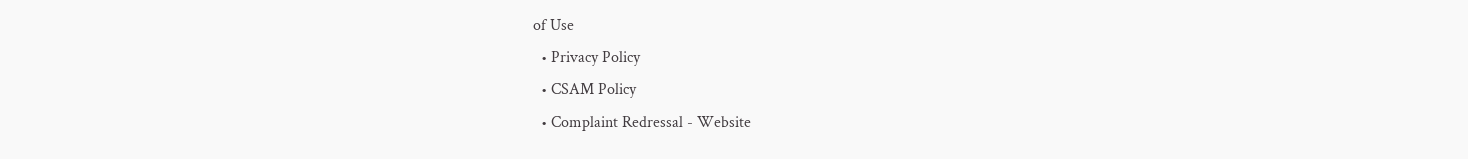of Use
  • Privacy Policy
  • CSAM Policy
  • Complaint Redressal - Website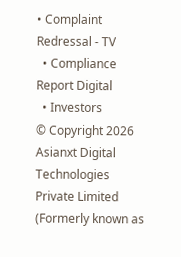• Complaint Redressal - TV
  • Compliance Report Digital
  • Investors
© Copyright 2026 Asianxt Digital Technologies Private Limited (Formerly known as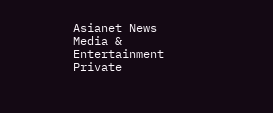Asianet News Media & Entertainment Private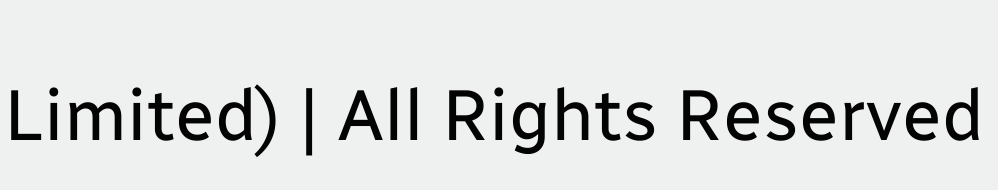Limited) | All Rights Reserved